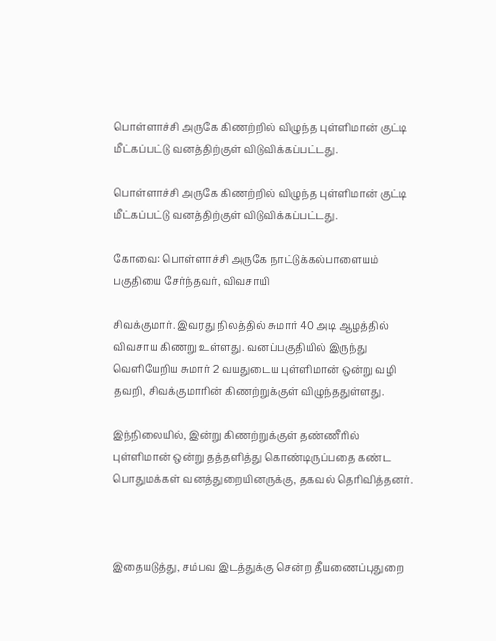பொள்ளாச்சி அருகே கிணற்றில் விழுந்த புள்ளிமான் குட்டி மீட்கப்பட்டு வனத்திற்குள் விடுவிக்கப்பட்டது.

பொள்ளாச்சி அருகே கிணற்றில் விழுந்த புள்ளிமான் குட்டி மீட்கப்பட்டு வனத்திற்குள் விடுவிக்கப்பட்டது.

கோவை: பொள்ளாச்சி அருகே நாட்டுக்கல்பாளையம் பகுதியை சேர்ந்தவர், விவசாயி

சிவக்குமார். இவரது நிலத்தில் சுமார் 40 அடி ஆழத்தில் விவசாய கிணறு உள்ளது. வனப்பகுதியில் இருந்து வெளியேறிய சுமார் 2 வயதுடைய புள்ளிமான் ஒன்று வழி தவறி, சிவக்குமாரின் கிணற்றுக்குள் விழுந்ததுள்ளது.

இந்நிலையில், இன்று கிணற்றுக்குள் தண்ணீரில் புள்ளிமான் ஒன்று தத்தளித்து கொண்டிருப்பதை கண்ட பொதுமக்கள் வனத்துறையினருக்கு, தகவல் தெரிவித்தனர்.



இதையடுத்து, சம்பவ இடத்துக்கு சென்ற தீயணைப்புதுறை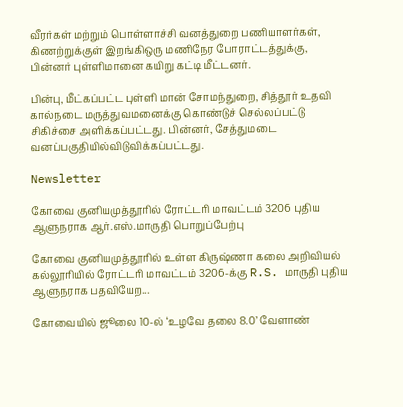வீரர்கள் மற்றும் பொள்ளாச்சி வனத்துறை பணியாளர்கள், கிணற்றுக்குள் இறங்கிஒரு மணிநேர போராட்டத்துக்கு, பின்னர் புள்ளிமானை கயிறு கட்டி மீட்டனர்.

பின்பு, மீட்கப்பட்ட புள்ளி மான் சோமந்துறை, சித்தூர் உதவி கால்நடை மருத்துவமனைக்கு கொண்டுச் செல்லப்பட்டு சிகிச்சை அளிக்கப்பட்டது. பின்னர், சேத்துமடை வனப்பகுதியில்விடுவிக்கப்பட்டது.

Newsletter

கோவை குனியமுத்தூரில் ரோட்டரி மாவட்டம் 3206 புதிய ஆளுநராக ஆர்.எஸ்.மாருதி பொறுப்பேற்பு

கோவை குனியமுத்தூரில் உள்ள கிருஷ்ணா கலை அறிவியல் கல்லூரியில் ரோட்டரி மாவட்டம் 3206-க்கு R.S. மாருதி புதிய ஆளுநராக பதவியேற...

கோவையில் ஜூலை 10-ல் ‘உழவே தலை 8.0’ வேளாண்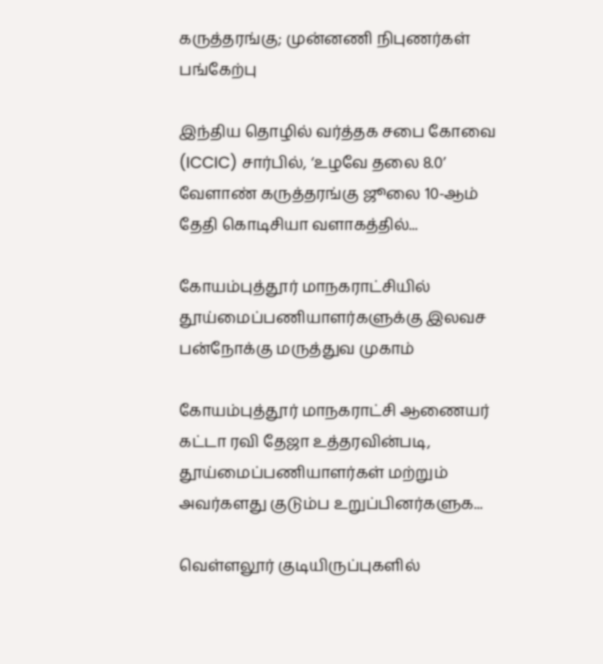கருத்தரங்கு; முன்னணி நிபுணர்கள் பங்கேற்பு

இந்திய தொழில் வர்த்தக சபை கோவை (ICCIC) சார்பில், ‘உழவே தலை 8.0’ வேளாண் கருத்தரங்கு ஜூலை 10-ஆம் தேதி கொடிசியா வளாகத்தில்...

கோயம்புத்தூர் மாநகராட்சியில் தூய்மைப்பணியாளர்களுக்கு இலவச பன்நோக்கு மருத்துவ முகாம்

கோயம்புத்தூர் மாநகராட்சி ஆணையர் கட்டா ரவி தேஜா உத்தரவின்படி, தூய்மைப்பணியாளர்கள் மற்றும் அவர்களது குடும்ப உறுப்பினர்களுக...

வெள்ளலூர் குடியிருப்புகளில்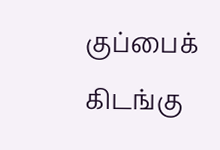குப்பைக் கிடங்கு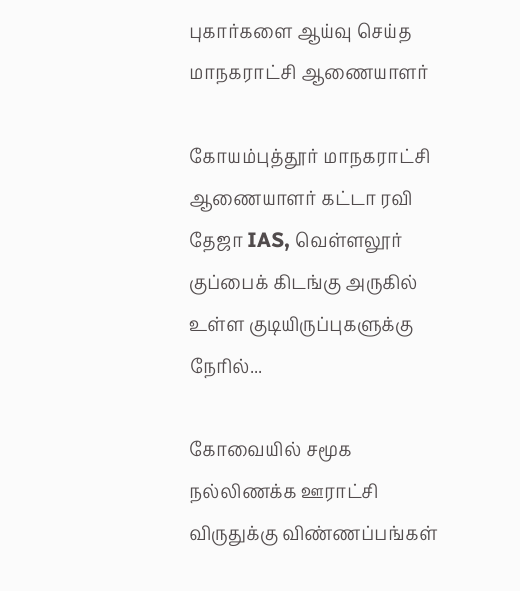புகார்களை ஆய்வு செய்த மாநகராட்சி ஆணையாளர்

கோயம்புத்தூர் மாநகராட்சி ஆணையாளர் கட்டா ரவி தேஜா IAS, வெள்ளலூர் குப்பைக் கிடங்கு அருகில் உள்ள குடியிருப்புகளுக்கு நேரில்...

கோவையில் சமூக நல்லிணக்க ஊராட்சி விருதுக்கு விண்ணப்பங்கள்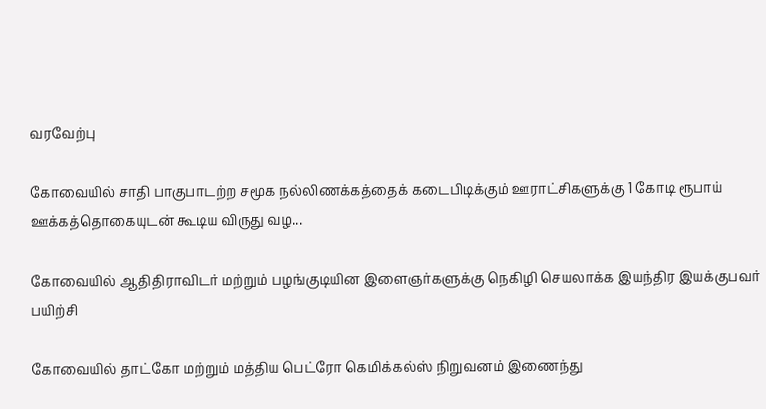வரவேற்பு

கோவையில் சாதி பாகுபாடற்ற சமூக நல்லிணக்கத்தைக் கடைபிடிக்கும் ஊராட்சிகளுக்கு 1 கோடி ரூபாய் ஊக்கத்தொகையுடன் கூடிய விருது வழ...

கோவையில் ஆதிதிராவிடர் மற்றும் பழங்குடியின இளைஞர்களுக்கு நெகிழி செயலாக்க இயந்திர இயக்குபவர் பயிற்சி

கோவையில் தாட்கோ மற்றும் மத்திய பெட்ரோ கெமிக்கல்ஸ் நிறுவனம் இணைந்து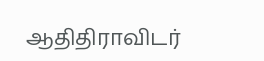ஆதிதிராவிடர்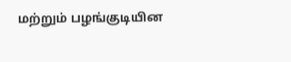மற்றும் பழங்குடியின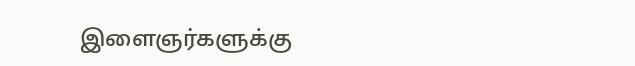இளைஞர்களுக்கு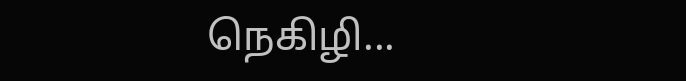நெகிழி...